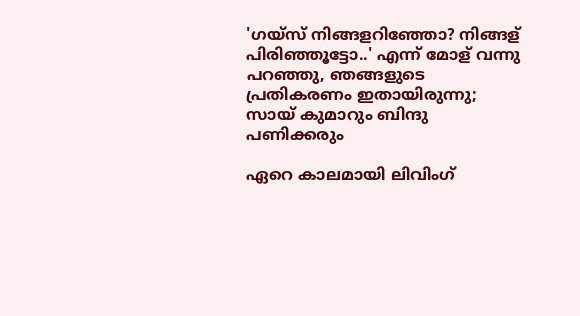'ഗയ്‌സ് നിങ്ങളറിഞ്ഞോ? നിങ്ങള് പിരിഞ്ഞൂട്ടോ..' എന്ന് മോള് വന്നു പറഞ്ഞു, ഞങ്ങളുടെ പ്രതികരണം ഇതായിരുന്നു; സായ് കുമാറും ബിന്ദു പണിക്കരും

ഏറെ കാലമായി ലിവിംഗ്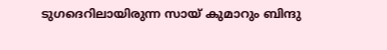ടുഗദെറിലായിരുന്ന സായ് കുമാറും ബിന്ദു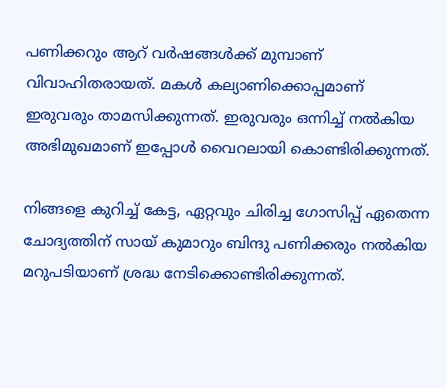പണിക്കറും ആറ് വര്‍ഷങ്ങള്‍ക്ക് മുമ്പാണ് വിവാഹിതരായത്. മകള്‍ കല്യാണിക്കൊപ്പമാണ് ഇരുവരും താമസിക്കുന്നത്. ഇരുവരും ഒന്നിച്ച് നല്‍കിയ അഭിമുഖമാണ് ഇപ്പോള്‍ വൈറലായി കൊണ്ടിരിക്കുന്നത്.

നിങ്ങളെ കുറിച്ച് കേട്ട, ഏറ്റവും ചിരിച്ച ഗോസിപ്പ് ഏതെന്ന ചോദ്യത്തിന് സായ് കുമാറും ബിന്ദു പണിക്കരും നല്‍കിയ മറുപടിയാണ് ശ്രദ്ധ നേടിക്കൊണ്ടിരിക്കുന്നത്.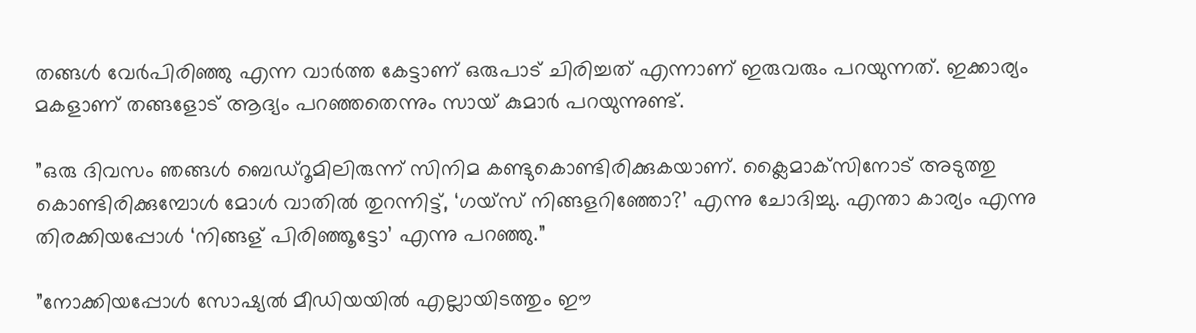തങ്ങള്‍ വേര്‍പിരിഞ്ഞു എന്ന വാര്‍ത്ത കേട്ടാണ് ഒരുപാട് ചിരിച്ചത് എന്നാണ് ഇരുവരും പറയുന്നത്. ഇക്കാര്യം മകളാണ് തങ്ങളോട് ആദ്യം പറഞ്ഞതെന്നും സായ് കുമാര്‍ പറയുന്നുണ്ട്.

”ഒരു ദിവസം ഞങ്ങള്‍ ബെഡ്‌റൂമിലിരുന്ന് സിനിമ കണ്ടുകൊണ്ടിരിക്കുകയാണ്. ക്ലൈമാക്‌സിനോട് അടുത്തു കൊണ്ടിരിക്കുമ്പോള്‍ മോള്‍ വാതില്‍ തുറന്നിട്ട്, ‘ഗയ്‌സ് നിങ്ങളറിഞ്ഞോ?’ എന്നു ചോദിച്ചു. എന്താ കാര്യം എന്നു തിരക്കിയപ്പോള്‍ ‘നിങ്ങള് പിരിഞ്ഞൂട്ടോ’ എന്നു പറഞ്ഞു.”

”നോക്കിയപ്പോള്‍ സോഷ്യല്‍ മീഡിയയില്‍ എല്ലായിടത്തും ഈ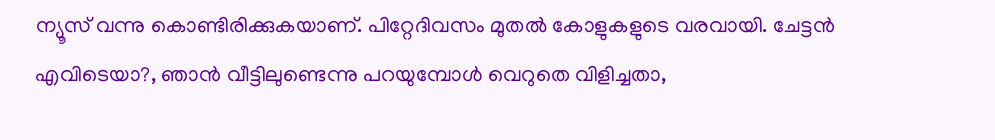ന്യൂസ് വന്നു കൊണ്ടിരിക്കുകയാണ്. പിറ്റേദിവസം മുതല്‍ കോളുകളുടെ വരവായി. ചേട്ടന്‍ എവിടെയാ?, ഞാന്‍ വീട്ടിലുണ്ടെന്നു പറയുമ്പോള്‍ വെറുതെ വിളിച്ചതാ,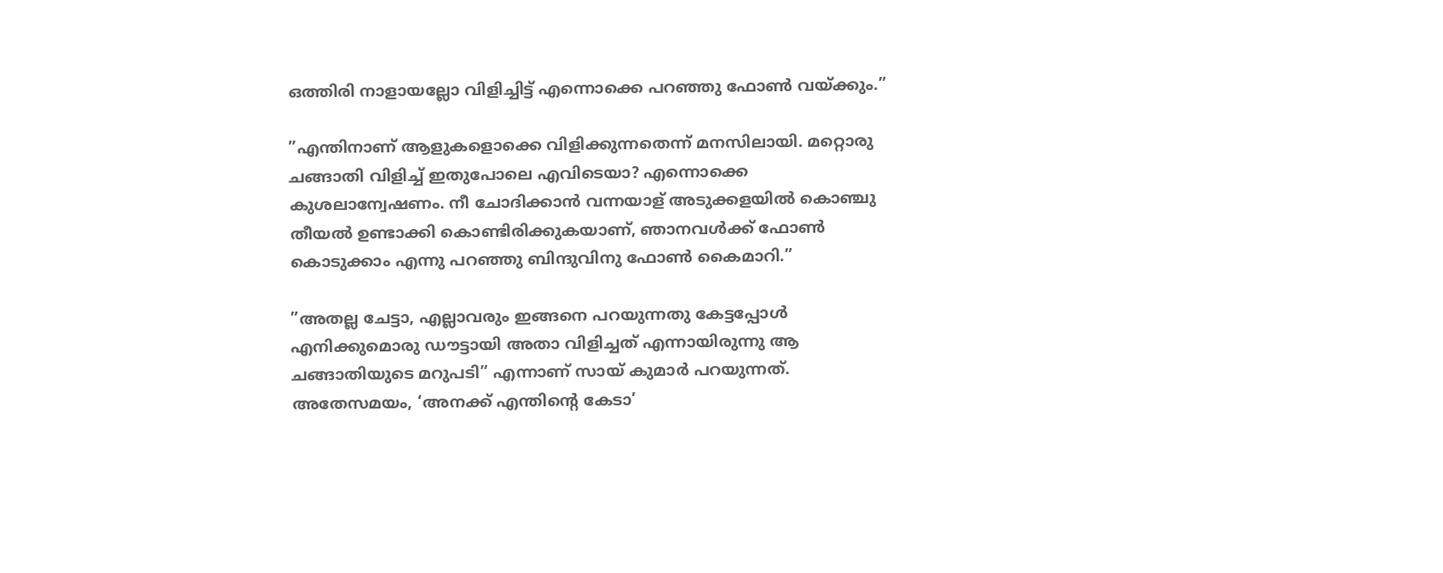ഒത്തിരി നാളായല്ലോ വിളിച്ചിട്ട് എന്നൊക്കെ പറഞ്ഞു ഫോണ്‍ വയ്ക്കും.”

”എന്തിനാണ് ആളുകളൊക്കെ വിളിക്കുന്നതെന്ന് മനസിലായി. മറ്റൊരു ചങ്ങാതി വിളിച്ച് ഇതുപോലെ എവിടെയാ? എന്നൊക്കെ കുശലാന്വേഷണം. നീ ചോദിക്കാന്‍ വന്നയാള് അടുക്കളയില്‍ കൊഞ്ചു തീയല്‍ ഉണ്ടാക്കി കൊണ്ടിരിക്കുകയാണ്, ഞാനവള്‍ക്ക് ഫോണ്‍ കൊടുക്കാം എന്നു പറഞ്ഞു ബിന്ദുവിനു ഫോണ്‍ കൈമാറി.”

”അതല്ല ചേട്ടാ, എല്ലാവരും ഇങ്ങനെ പറയുന്നതു കേട്ടപ്പോള്‍ എനിക്കുമൊരു ഡൗട്ടായി അതാ വിളിച്ചത് എന്നായിരുന്നു ആ ചങ്ങാതിയുടെ മറുപടി” എന്നാണ് സായ് കുമാര്‍ പറയുന്നത്. അതേസമയം, ‘അനക്ക് എന്തിന്റെ കേടാ’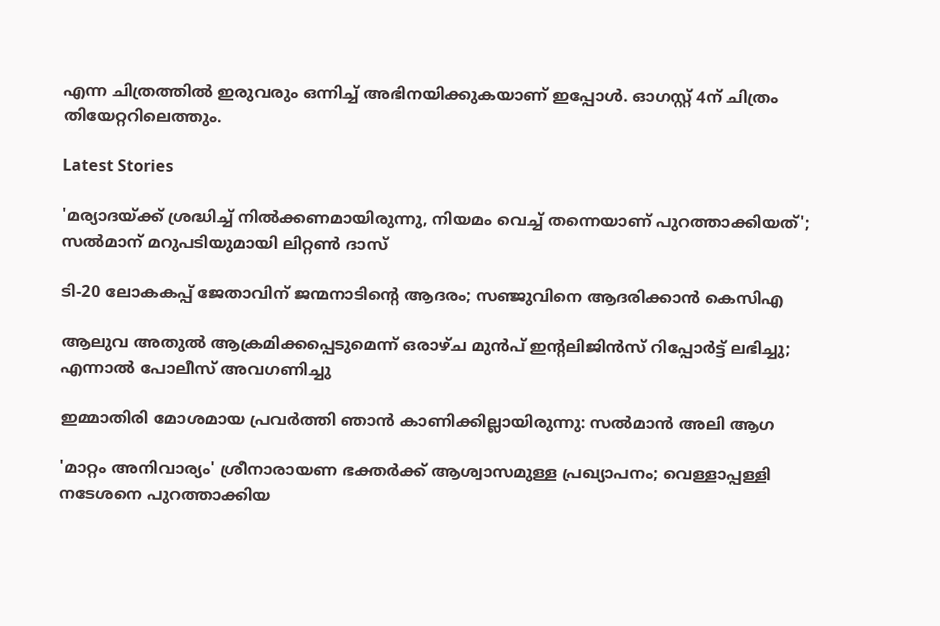എന്ന ചിത്രത്തില്‍ ഇരുവരും ഒന്നിച്ച് അഭിനയിക്കുകയാണ് ഇപ്പോള്‍. ഓഗസ്റ്റ് 4ന് ചിത്രം തിയേറ്ററിലെത്തും.

Latest Stories

'മര്യാദയ്ക്ക് ശ്രദ്ധിച്ച് നിൽക്കണമായിരുന്നു, നിയമം വെച്ച് തന്നെയാണ് പുറത്താക്കിയത്'; സൽമാന് മറുപടിയുമായി ലിറ്റൺ ദാസ്

ടി-20 ലോകകപ്പ് ജേതാവിന് ജന്മനാടിന്റെ ആദരം; സഞ്ജുവിനെ ആദരിക്കാൻ കെസിഎ

ആലുവ അതുൽ ആക്രമിക്കപ്പെടുമെന്ന് ഒരാഴ്ച മുൻപ് ഇന്റലിജിൻസ് റിപ്പോർട്ട് ലഭിച്ചു; എന്നാൽ പോലീസ് അവഗണിച്ചു

ഇമ്മാതിരി മോശമായ പ്രവർത്തി ഞാൻ കാണിക്കില്ലായിരുന്നു: സല്‍മാന്‍ അലി ആഗ

'മാറ്റം അനിവാര്യം' ശ്രീനാരായണ ഭക്തര്‍ക്ക് ആശ്വാസമുള്ള പ്രഖ്യാപനം; വെള്ളാപ്പള്ളി നടേശനെ പുറത്താക്കിയ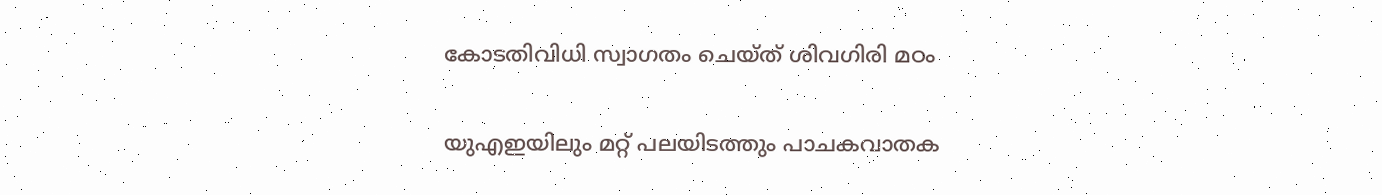കോടതിവിധി സ്വാഗതം ചെയ്ത് ശിവഗിരി മഠം

യുഎഇയിലും മറ്റ് പലയിടത്തും പാചകവാതക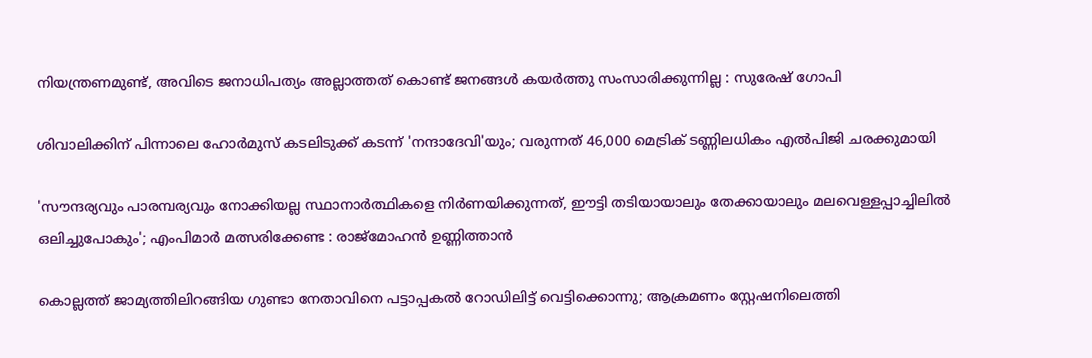നിയന്ത്രണമുണ്ട്, അവിടെ ജനാധിപത്യം അല്ലാത്തത് കൊണ്ട് ജനങ്ങൾ കയർത്തു സംസാരിക്കുന്നില്ല : സുരേഷ് ഗോപി

ശിവാലിക്കിന് പിന്നാലെ ഹോർമുസ് കടലിടുക്ക് കടന്ന് 'നന്ദാദേവി'യും; വരുന്നത് 46,000 മെട്രിക് ടണ്ണിലധികം എൽപിജി ചരക്കുമായി

'സൗന്ദര്യവും പാരമ്പര്യവും നോക്കിയല്ല സ്ഥാനാര്‍ത്ഥികളെ നിര്‍ണയിക്കുന്നത്, ഈട്ടി തടിയായാലും തേക്കായാലും മലവെള്ളപ്പാച്ചിലിൽ ഒലിച്ചുപോകും'; എംപിമാർ മത്സരിക്കേണ്ട : രാജ്‌മോഹൻ ഉണ്ണിത്താന്‍

കൊല്ലത്ത് ജാമ്യത്തിലിറങ്ങിയ ഗുണ്ടാ നേതാവിനെ പട്ടാപ്പകൽ റോഡിലിട്ട് വെട്ടിക്കൊന്നു; ആക്രമണം സ്റ്റേഷനിലെത്തി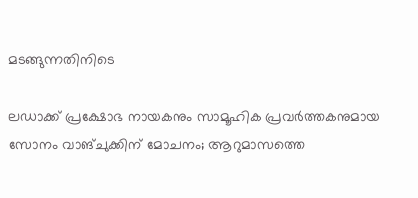മടങ്ങുന്നതിനിടെ

ലഡാക്ക് പ്രക്ഷോഭ നായകനും സാമൂഹിക പ്രവർത്തകനുമായ സോനം വാങ്ചുക്കിന് മോചനം; ആറുമാസത്തെ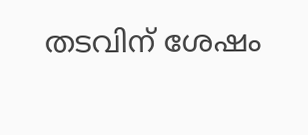തടവിന് ശേഷം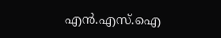എന്‍.എസ്.ഐ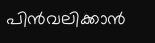പിൻവലിക്കാൻ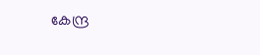കേന്ദ്ര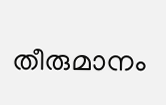തീരുമാനം